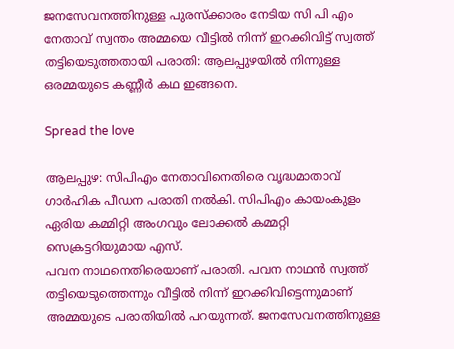ജനസേവനത്തിനുള്ള പുരസ്ക്കാരം നേടിയ സി പി എം നേതാവ് സ്വന്തം അമ്മയെ വീട്ടിൽ നിന്ന് ഇറക്കിവിട്ട് സ്വത്ത് തട്ടിയെടുത്തതായി പരാതി: ആലപ്പുഴയിൽ നിന്നുള്ള ഒരമ്മയുടെ കണ്ണീർ കഥ ഇങ്ങനെ.

Spread the love

ആലപ്പുഴ: സിപിഎം നേതാവിനെതിരെ വൃദ്ധമാതാവ് ഗാർഹിക പീഡന പരാതി നല്‍കി. സിപിഎം കായംകുളം ഏരിയ കമ്മിറ്റി അംഗവും ലോക്കല്‍ കമ്മറ്റി സെക്രട്ടറിയുമായ എസ്.
പവന നാഥനെതിരെയാണ് പരാതി. പവന നാഥൻ സ്വത്ത് തട്ടിയെടുത്തെന്നും വീട്ടില്‍ നിന്ന് ഇറക്കിവിട്ടെന്നുമാണ് അമ്മയുടെ പരാതിയില്‍ പറയുന്നത്. ജനസേവനത്തിനുള്ള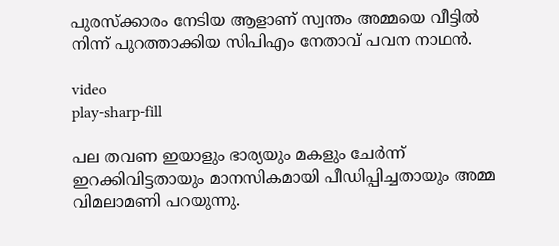പുരസ്ക്കാരം നേടിയ ആളാണ് സ്വന്തം അമ്മയെ വീട്ടില്‍ നിന്ന് പുറത്താക്കിയ സിപിഎം നേതാവ് പവന നാഥൻ.

video
play-sharp-fill

പല തവണ ഇയാളും ഭാര്യയും മകളും ചേർന്ന് ഇറക്കിവിട്ടതായും മാനസികമായി പീഡിപ്പിച്ചതായും അമ്മ വിമലാമണി പറയുന്നു.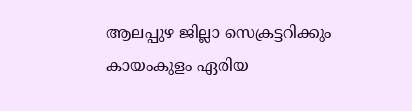ആലപ്പുഴ ജില്ലാ സെക്രട്ടറിക്കും കായംകുളം ഏരിയ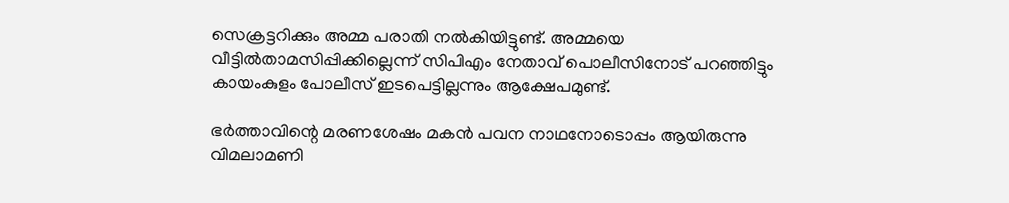സെക്രട്ടറിക്കും അമ്മ പരാതി നല്‍കിയിട്ടുണ്ട്. അമ്മയെ വീട്ടില്‍താമസിപ്പിക്കില്ലെന്ന് സിപിഎം നേതാവ് പൊലീസിനോട് പറഞ്ഞിട്ടും കായംകുളം പോലീസ് ഇടപെട്ടില്ലന്നും ആക്ഷേപമുണ്ട്.

ഭർത്താവിന്റെ മരണശേഷം മകൻ പവന നാഥനോടൊപ്പം ആയിരുന്നു വിമലാമണി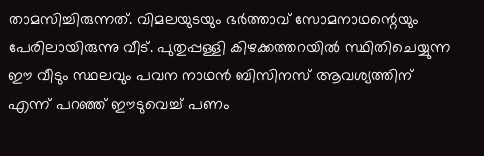താമസിച്ചിരുന്നത്. വിമലയുടയും ഭർത്താവ് സോമനാഥന്റെയും പേരിലായിരുന്നു വീട്. പുതുപ്പള്ളി കിഴക്കത്തറയില്‍ സ്ഥിതിചെയ്യുന്ന ഈ വീടും സ്ഥലവും പവന നാഥൻ ബിസിനസ് ആവശ്യത്തിന് എന്ന് പറഞ്ഞ് ഈടുവെച്ച്‌ പണം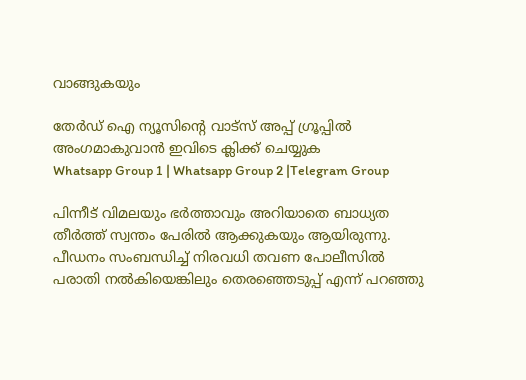വാങ്ങുകയും

തേർഡ് ഐ ന്യൂസിന്റെ വാട്സ് അപ്പ് ഗ്രൂപ്പിൽ അംഗമാകുവാൻ ഇവിടെ ക്ലിക്ക് ചെയ്യുക
Whatsapp Group 1 | Whatsapp Group 2 |Telegram Group

പിന്നീട് വിമലയും ഭർത്താവും അറിയാതെ ബാധ്യത തീർത്ത് സ്വന്തം പേരില്‍ ആക്കുകയും ആയിരുന്നു. പീഡനം സംബന്ധിച്ച്‌ നിരവധി തവണ പോലീസില്‍ പരാതി നല്‍കിയെങ്കിലും തെരഞ്ഞെടുപ്പ് എന്ന് പറഞ്ഞു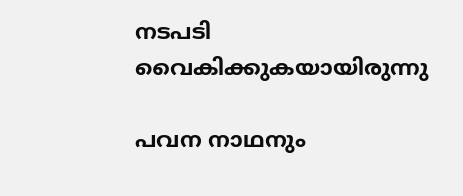നടപടി വൈകിക്കുകയായിരുന്നു

പവന നാഥനും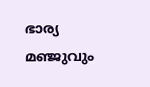ഭാര്യ മഞ്ജുവും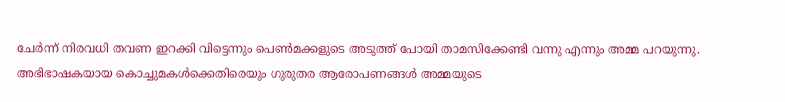ചേർന്ന് നിരവധി തവണ ഇറക്കി വിട്ടെന്നും പെണ്‍മക്കളുടെ അടുത്ത് പോയി താമസിക്കേണ്ടി വന്നു എന്നും അമ്മ പറയുന്നു. അഭിഭാഷകയായ കൊച്ചുമകള്‍ക്കെതിരെയും ഗുരുതര ആരോപണങ്ങള്‍ അമ്മയുടെ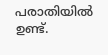പരാതിയില്‍ ഉണ്ട്.